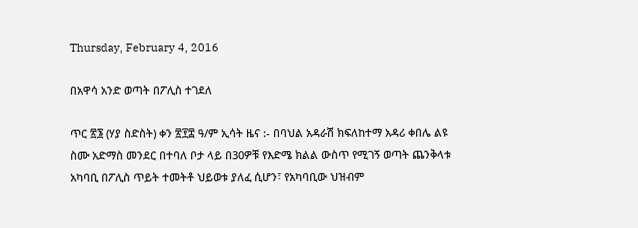Thursday, February 4, 2016

በአዋሳ አንድ ወጣት በፖሊስ ተገደለ

ጥር ፳፮ (ሃያ ስድስት) ቀን ፳፻፰ ዓ/ም ኢሳት ዜና :- በባህል አዳራሽ ክፍለከተማ አዳሪ ቀበሌ ልዩ ስሙ አድማስ መንደር በተባለ ቦታ ላይ በ30ዎቹ የእድሜ ክልል ውስጥ የሚገኝ ወጣት ጨንቅላቱ አካባቢ በፖሊስ ጥይት ተመትቶ ህይወቱ ያለፈ ሲሆን፣ የአካባቢው ህዝብም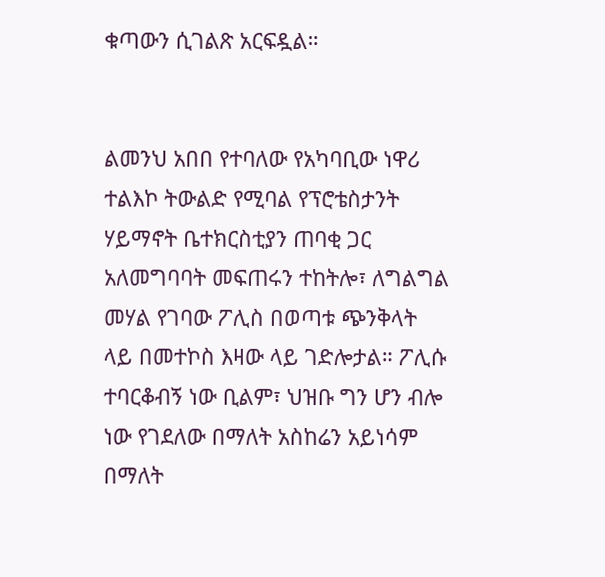ቁጣውን ሲገልጽ አርፍዷል።


ልመንህ አበበ የተባለው የአካባቢው ነዋሪ ተልእኮ ትውልድ የሚባል የፕሮቴስታንት ሃይማኖት ቤተክርስቲያን ጠባቂ ጋር አለመግባባት መፍጠሩን ተከትሎ፣ ለግልግል መሃል የገባው ፖሊስ በወጣቱ ጭንቅላት ላይ በመተኮስ እዛው ላይ ገድሎታል። ፖሊሱ ተባርቆብኝ ነው ቢልም፣ ህዝቡ ግን ሆን ብሎ ነው የገደለው በማለት አስከሬን አይነሳም በማለት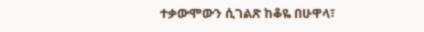ተቃውሞውን ሲገልጽ ከቆዬ በሁዋላ፣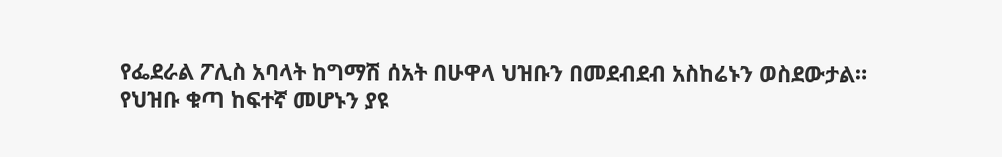የፌደራል ፖሊስ አባላት ከግማሽ ሰአት በሁዋላ ህዝቡን በመደብደብ አስከሬኑን ወስደውታል።
የህዝቡ ቁጣ ከፍተኛ መሆኑን ያዩ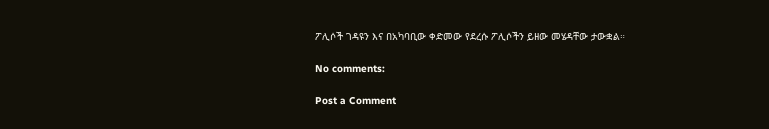ፖሊሶች ገዳዩን እና በአካባቢው ቀድመው የደረሱ ፖሊሶችን ይዘው መሄዳቸው ታውቋል።

No comments:

Post a Comment